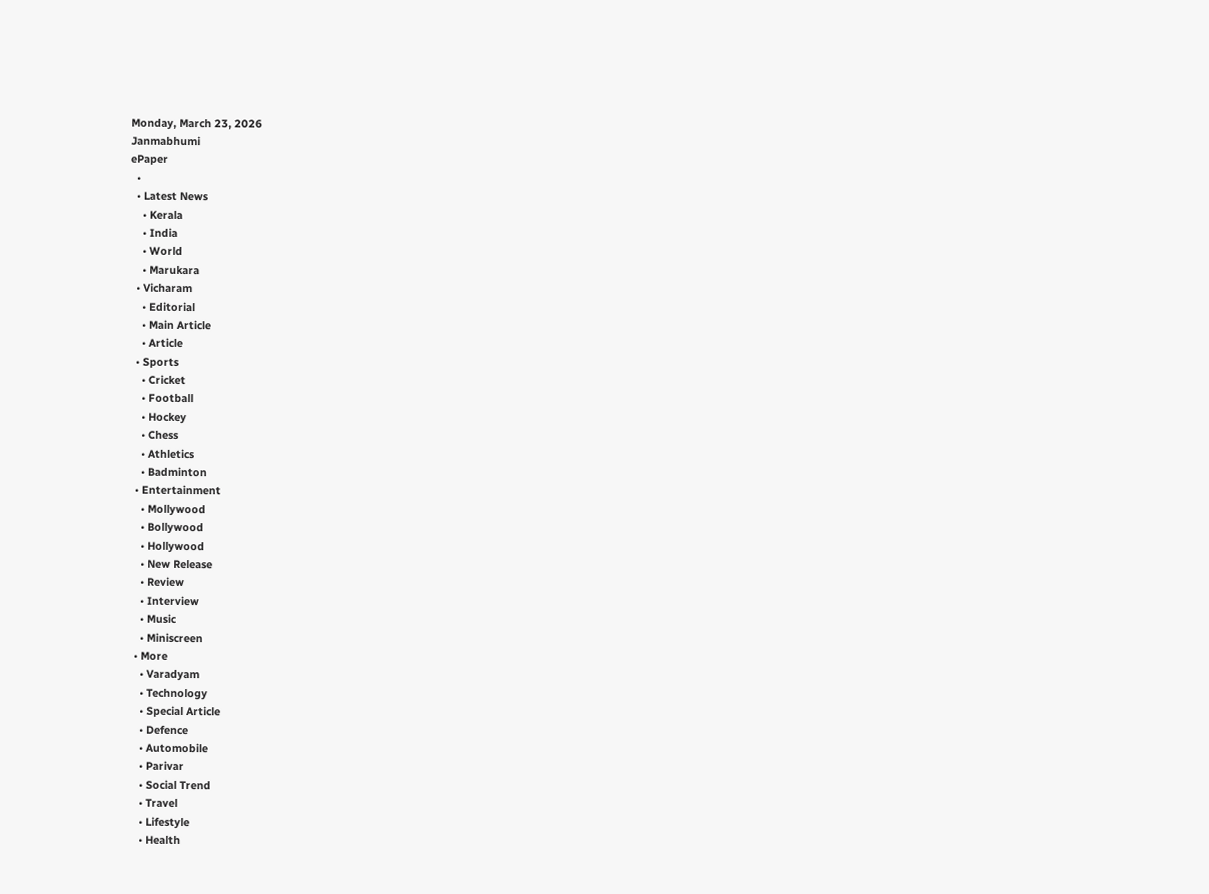Monday, March 23, 2026
Janmabhumi
ePaper
  •
  • Latest News
    • Kerala
    • India
    • World
    • Marukara
  • Vicharam
    • Editorial
    • Main Article
    • Article
  • Sports
    • Cricket
    • Football
    • Hockey
    • Chess
    • Athletics
    • Badminton
  • Entertainment
    • Mollywood
    • Bollywood
    • Hollywood
    • New Release
    • Review
    • Interview
    • Music
    • Miniscreen
  • More
    • Varadyam
    • Technology
    • Special Article
    • Defence
    • Automobile
    • Parivar
    • Social Trend
    • Travel
    • Lifestyle
    • Health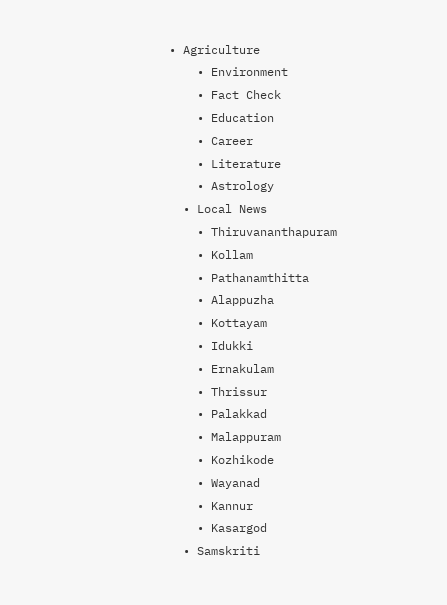• Agriculture
    • Environment
    • Fact Check
    • Education
    • Career
    • Literature
    • Astrology
  • Local News
    • Thiruvananthapuram
    • Kollam
    • Pathanamthitta
    • Alappuzha
    • Kottayam
    • Idukki
    • Ernakulam
    • Thrissur
    • Palakkad
    • Malappuram
    • Kozhikode
    • Wayanad
    • Kannur
    • Kasargod
  • Samskriti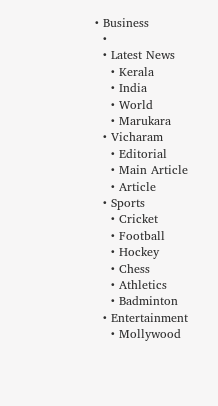• Business
  •
  • Latest News
    • Kerala
    • India
    • World
    • Marukara
  • Vicharam
    • Editorial
    • Main Article
    • Article
  • Sports
    • Cricket
    • Football
    • Hockey
    • Chess
    • Athletics
    • Badminton
  • Entertainment
    • Mollywood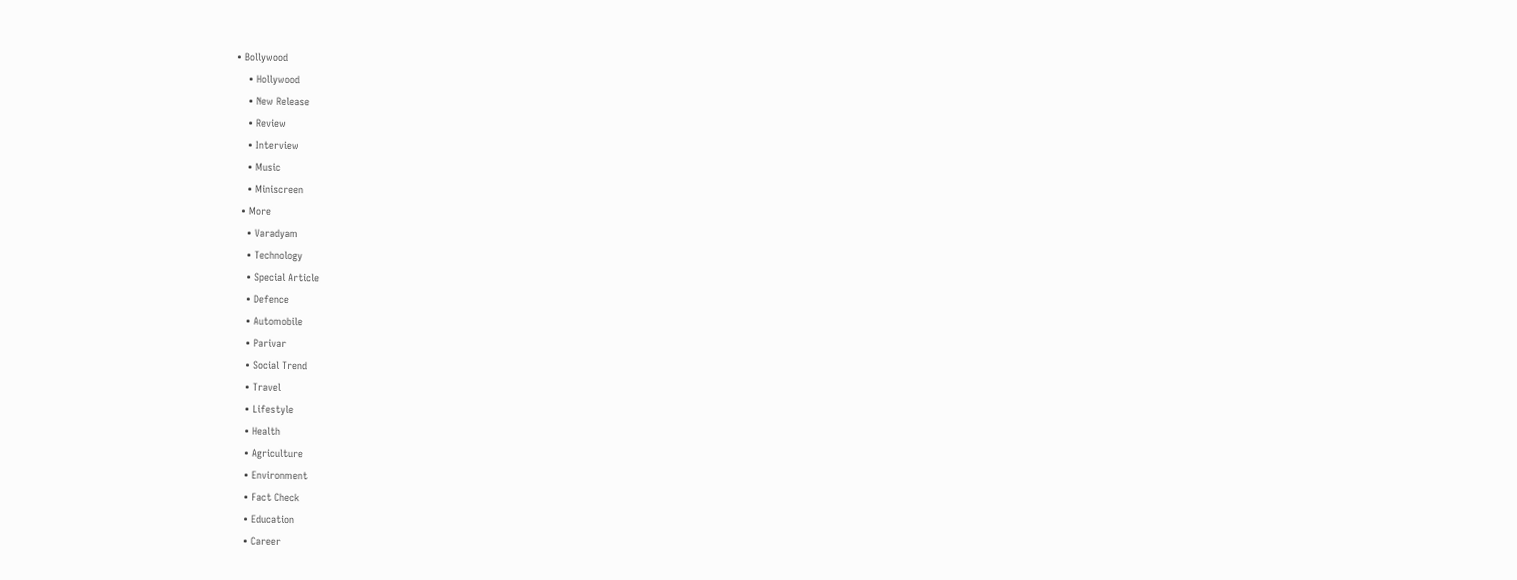• Bollywood
    • Hollywood
    • New Release
    • Review
    • Interview
    • Music
    • Miniscreen
  • More
    • Varadyam
    • Technology
    • Special Article
    • Defence
    • Automobile
    • Parivar
    • Social Trend
    • Travel
    • Lifestyle
    • Health
    • Agriculture
    • Environment
    • Fact Check
    • Education
    • Career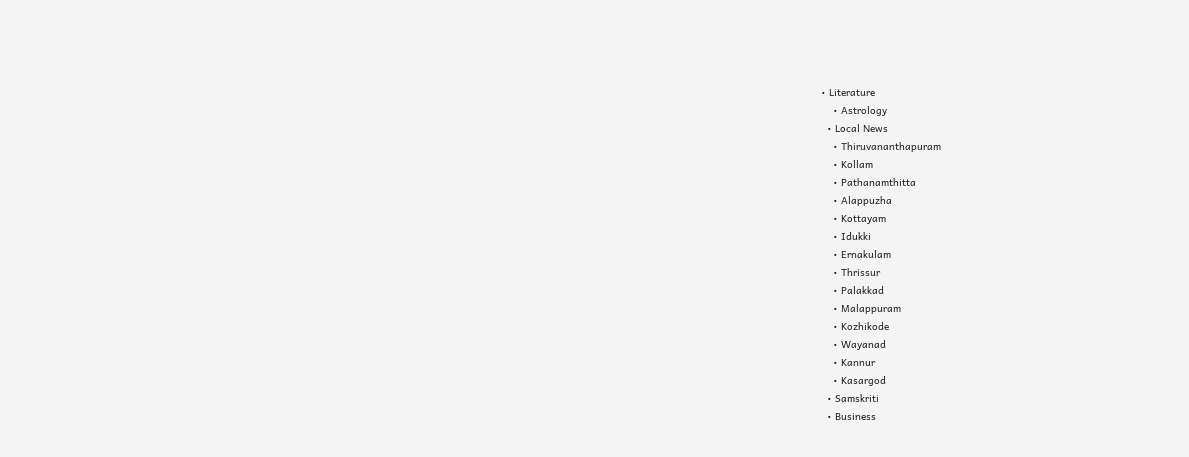• Literature
    • Astrology
  • Local News
    • Thiruvananthapuram
    • Kollam
    • Pathanamthitta
    • Alappuzha
    • Kottayam
    • Idukki
    • Ernakulam
    • Thrissur
    • Palakkad
    • Malappuram
    • Kozhikode
    • Wayanad
    • Kannur
    • Kasargod
  • Samskriti
  • Business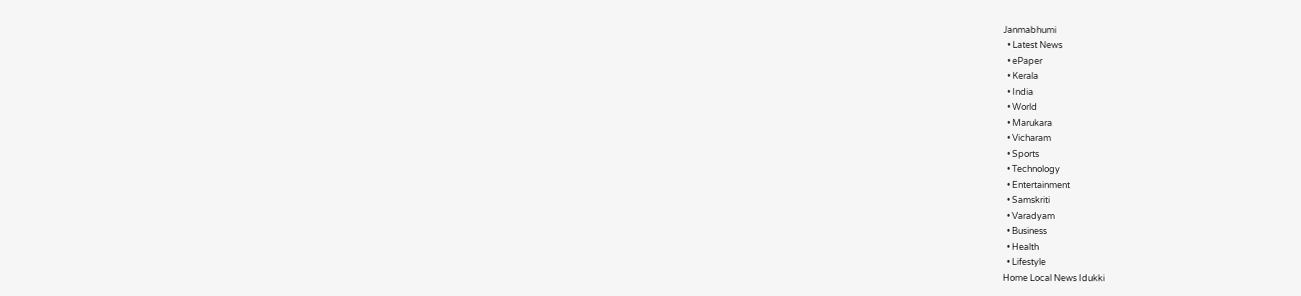Janmabhumi
  • Latest News
  • ePaper
  • Kerala
  • India
  • World
  • Marukara
  • Vicharam
  • Sports
  • Technology
  • Entertainment
  • Samskriti
  • Varadyam
  • Business
  • Health
  • Lifestyle
Home Local News Idukki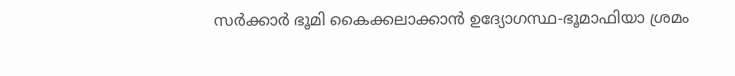സര്‍ക്കാര്‍ ഭൂമി കൈക്കലാക്കാന്‍ ഉദ്യോഗസ്ഥ-ഭൂമാഫിയാ ശ്രമം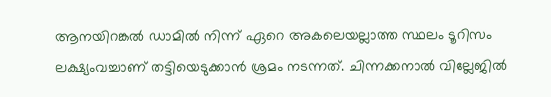ആനയിറങ്കല്‍ ഡാമില്‍ നിന്ന് ഏറെ അകലെയല്ലാത്ത സ്ഥലം ടൂറിസം ലക്ഷ്യംവച്ചാണ് തട്ടിയെടുക്കാന്‍ ശ്രമം നടന്നത്. ചിന്നക്കനാല്‍ വില്ലേജില്‍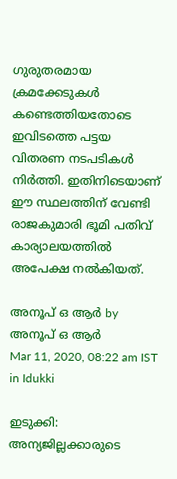ഗുരുതരമായ ക്രമക്കേടുകള്‍ കണ്ടെത്തിയതോടെ ഇവിടത്തെ പട്ടയ വിതരണ നടപടികള്‍ നിര്‍ത്തി. ഇതിനിടെയാണ് ഈ സ്ഥലത്തിന് വേണ്ടി രാജകുമാരി ഭൂമി പതിവ് കാര്യാലയത്തില്‍ അപേക്ഷ നല്‍കിയത്.

അനൂപ് ഒ ആര്‍ by അനൂപ് ഒ ആര്‍
Mar 11, 2020, 08:22 am IST
in Idukki

ഇടുക്കി: അന്യജില്ലക്കാരുടെ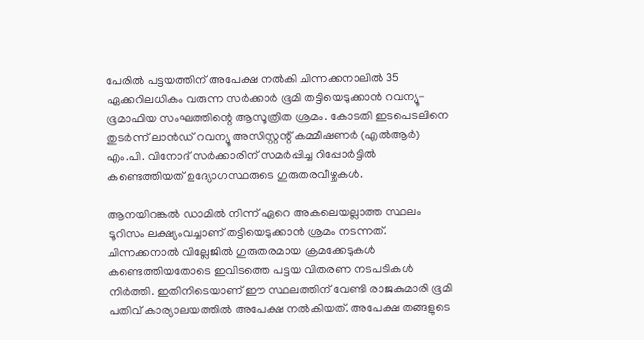പേരില്‍ പട്ടയത്തിന് അപേക്ഷ നല്‍കി ചിന്നക്കനാലില്‍ 35 ഏക്കറിലധികം വരുന്ന സര്‍ക്കാര്‍ ഭൂമി തട്ടിയെടുക്കാന്‍ റവന്യൂ-ഭൂമാഫിയ സംഘത്തിന്റെ ആസൂത്രിത ശ്രമം. കോടതി ഇടപെടലിനെ തുടര്‍ന്ന് ലാന്‍ഡ് റവന്യൂ അസിസ്റ്റന്റ് കമ്മീഷണര്‍ (എല്‍ആര്‍) എം.പി. വിനോദ് സര്‍ക്കാരിന് സമര്‍പ്പിച്ച റിപ്പോര്‍ട്ടില്‍ കണ്ടെത്തിയത് ഉദ്യോഗസ്ഥരുടെ ഗുരുതരവീഴ്ചകള്‍.

ആനയിറങ്കല്‍ ഡാമില്‍ നിന്ന് ഏറെ അകലെയല്ലാത്ത സ്ഥലം ടൂറിസം ലക്ഷ്യംവച്ചാണ് തട്ടിയെടുക്കാന്‍ ശ്രമം നടന്നത്. ചിന്നക്കനാല്‍ വില്ലേജില്‍ ഗുരുതരമായ ക്രമക്കേടുകള്‍ കണ്ടെത്തിയതോടെ ഇവിടത്തെ പട്ടയ വിതരണ നടപടികള്‍  നിര്‍ത്തി. ഇതിനിടെയാണ് ഈ സ്ഥലത്തിന് വേണ്ടി രാജകുമാരി ഭൂമി പതിവ് കാര്യാലയത്തില്‍ അപേക്ഷ നല്‍കിയത്. അപേക്ഷ തങ്ങളുടെ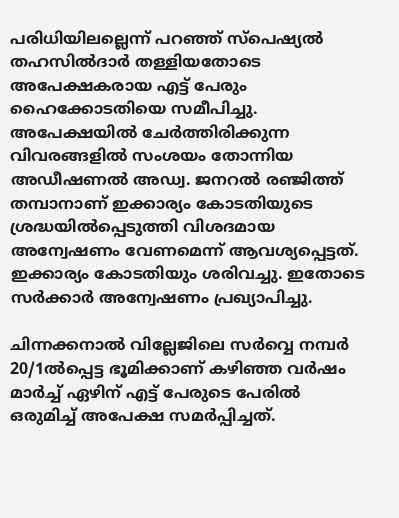പരിധിയിലല്ലെന്ന് പറഞ്ഞ് സ്‌പെഷ്യല്‍ തഹസില്‍ദാര്‍ തള്ളിയതോടെ അപേക്ഷകരായ എട്ട് പേരും ഹൈക്കോടതിയെ സമീപിച്ചു. അപേക്ഷയില്‍ ചേര്‍ത്തിരിക്കുന്ന വിവരങ്ങളില്‍ സംശയം തോന്നിയ അഡീഷണല്‍ അഡ്വ. ജനറല്‍ രഞ്ജിത്ത് തമ്പാനാണ് ഇക്കാര്യം കോടതിയുടെ ശ്രദ്ധയില്‍പ്പെടുത്തി വിശദമായ അന്വേഷണം വേണമെന്ന് ആവശ്യപ്പെട്ടത്. ഇക്കാര്യം കോടതിയും ശരിവച്ചു. ഇതോടെ സര്‍ക്കാര്‍ അന്വേഷണം പ്രഖ്യാപിച്ചു.

ചിന്നക്കനാല്‍ വില്ലേജിലെ സര്‍വ്വെ നമ്പര്‍ 20/1ല്‍പ്പെട്ട ഭൂമിക്കാണ് കഴിഞ്ഞ വര്‍ഷം മാര്‍ച്ച് ഏഴിന് എട്ട് പേരുടെ പേരില്‍ ഒരുമിച്ച് അപേക്ഷ സമര്‍പ്പിച്ചത്.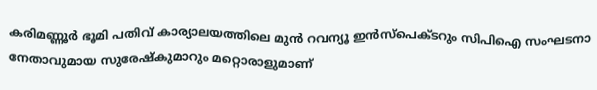കരിമണ്ണൂര്‍ ഭൂമി പതിവ് കാര്യാലയത്തിലെ മുന്‍ റവന്യൂ ഇന്‍സ്‌പെക്ടറും സിപിഐ സംഘടനാ നേതാവുമായ സുരേഷ്‌കുമാറും മറ്റൊരാളുമാണ്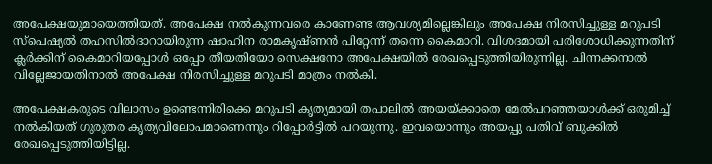അപേക്ഷയുമായെത്തിയത്. അപേക്ഷ നല്‍കുന്നവരെ കാണേണ്ട ആവശ്യമില്ലെങ്കിലും അപേക്ഷ നിരസിച്ചുള്ള മറുപടി സ്‌പെഷ്യല്‍ തഹസില്‍ദാറായിരുന്ന ഷാഹിന രാമകൃഷ്ണന്‍ പിറ്റേന്ന് തന്നെ കൈമാറി. വിശദമായി പരിശോധിക്കുന്നതിന് ക്ലര്‍ക്കിന് കൈമാറിയപ്പോള്‍ ഒപ്പോ തീയതിയോ സെക്ഷനോ അപേക്ഷയില്‍ രേഖപ്പെടുത്തിയിരുന്നില്ല. ചിന്നക്കനാല്‍ വില്ലേജായതിനാല്‍ അപേക്ഷ നിരസിച്ചുള്ള മറുപടി മാത്രം നല്‍കി.

അപേക്ഷകരുടെ വിലാസം ഉണ്ടെന്നിരിക്കെ മറുപടി കൃത്യമായി തപാലില്‍ അയയ്‌ക്കാതെ മേല്‍പറഞ്ഞയാള്‍ക്ക് ഒരുമിച്ച് നല്‍കിയത് ഗുരുതര കൃത്യവിലോപമാണെന്നും റിപ്പോര്‍ട്ടില്‍ പറയുന്നു. ഇവയൊന്നും അയപ്പു പതിവ് ബുക്കില്‍ രേഖപ്പെടുത്തിയിട്ടില്ല.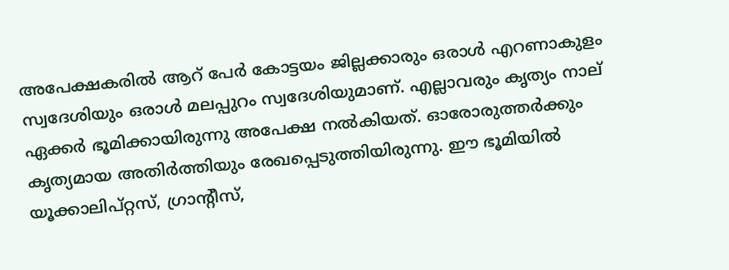അപേക്ഷകരില്‍ ആറ് പേര്‍ കോട്ടയം ജില്ലക്കാരും ഒരാള്‍ എറണാകുളം സ്വദേശിയും ഒരാള്‍ മലപ്പുറം സ്വദേശിയുമാണ്. എല്ലാവരും കൃത്യം നാല് ഏക്കര്‍ ഭൂമിക്കായിരുന്നു അപേക്ഷ നല്‍കിയത്. ഓരോരുത്തര്‍ക്കും കൃത്യമായ അതിര്‍ത്തിയും രേഖപ്പെടുത്തിയിരുന്നു. ഈ ഭൂമിയില്‍ യൂക്കാലിപ്റ്റസ്, ഗ്രാന്റീസ്,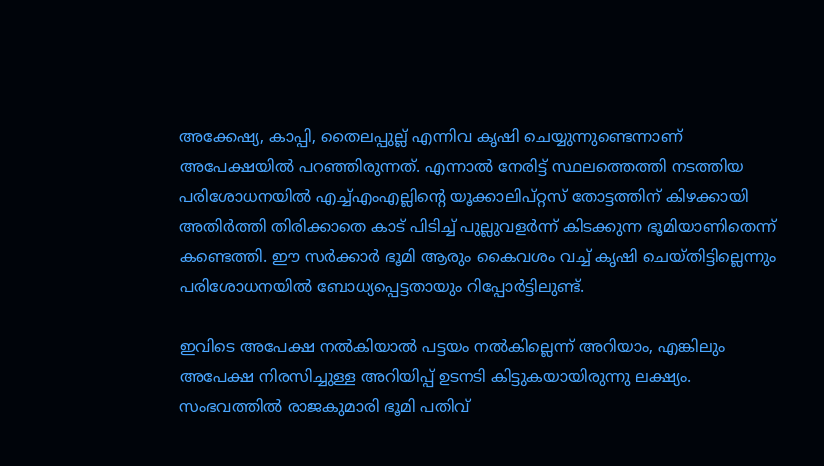അക്കേഷ്യ, കാപ്പി, തൈലപ്പുല്ല് എന്നിവ കൃഷി ചെയ്യുന്നുണ്ടെന്നാണ് അപേക്ഷയില്‍ പറഞ്ഞിരുന്നത്. എന്നാല്‍ നേരിട്ട് സ്ഥലത്തെത്തി നടത്തിയ പരിശോധനയില്‍ എച്ച്എംഎല്ലിന്റെ യൂക്കാലിപ്റ്റസ് തോട്ടത്തിന് കിഴക്കായി അതിര്‍ത്തി തിരിക്കാതെ കാട് പിടിച്ച് പുല്ലുവളര്‍ന്ന് കിടക്കുന്ന ഭൂമിയാണിതെന്ന് കണ്ടെത്തി. ഈ സര്‍ക്കാര്‍ ഭൂമി ആരും കൈവശം വച്ച് കൃഷി ചെയ്തിട്ടില്ലെന്നും പരിശോധനയില്‍ ബോധ്യപ്പെട്ടതായും റിപ്പോര്‍ട്ടിലുണ്ട്.

ഇവിടെ അപേക്ഷ നല്‍കിയാല്‍ പട്ടയം നല്‍കില്ലെന്ന് അറിയാം, എങ്കിലും അപേക്ഷ നിരസിച്ചുള്ള അറിയിപ്പ് ഉടനടി കിട്ടുകയായിരുന്നു ലക്ഷ്യം. സംഭവത്തില്‍ രാജകുമാരി ഭൂമി പതിവ്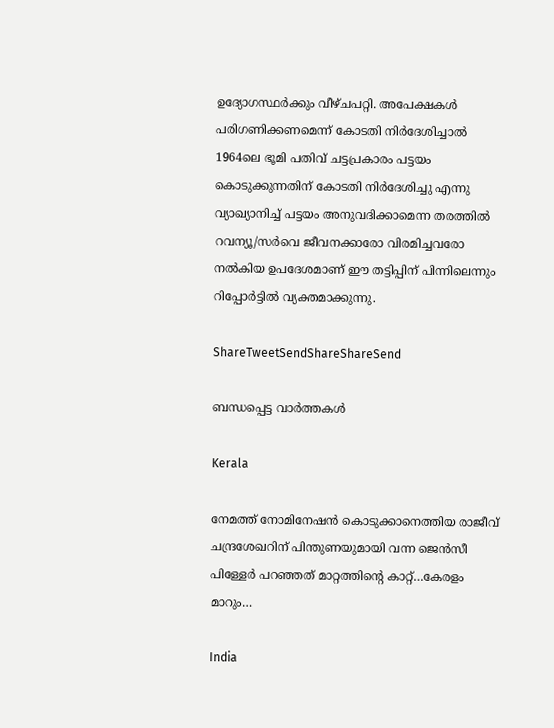ഉദ്യോഗസ്ഥര്‍ക്കും വീഴ്ചപറ്റി. അപേക്ഷകള്‍ പരിഗണിക്കണമെന്ന് കോടതി നിര്‍ദേശിച്ചാല്‍ 1964ലെ ഭൂമി പതിവ് ചട്ടപ്രകാരം പട്ടയം കൊടുക്കുന്നതിന് കോടതി നിര്‍ദേശിച്ചു എന്നു വ്യാഖ്യാനിച്ച് പട്ടയം അനുവദിക്കാമെന്ന തരത്തില്‍ റവന്യൂ/സര്‍വെ ജീവനക്കാരോ വിരമിച്ചവരോ നല്‍കിയ ഉപദേശമാണ് ഈ തട്ടിപ്പിന് പിന്നിലെന്നും റിപ്പോര്‍ട്ടില്‍ വ്യക്തമാക്കുന്നു.

ShareTweetSendShareShareSend

ബന്ധപ്പെട്ട വാര്‍ത്തകള്‍

Kerala

നേമത്ത് നോമിനേഷന്‍ കൊടുക്കാനെത്തിയ രാജീവ് ചന്ദ്രശേഖറിന് പിന്തുണയുമായി വന്ന ജെന്‍സീ പിള്ളേര്‍ പറഞ്ഞത് മാറ്റത്തിന്റെ കാറ്റ്…കേരളം മാറും…

India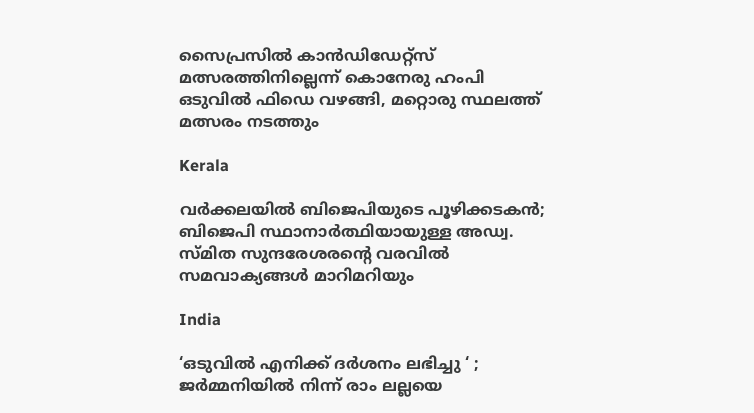സൈപ്രസില്‍ കാന്‍ഡിഡേറ്റ്സ് മത്സരത്തിനില്ലെന്ന് കൊനേരു ഹംപി ഒടുവില്‍ ഫിഡെ വഴങ്ങി, മറ്റൊരു സ്ഥലത്ത് മത്സരം നടത്തും

Kerala

വർക്കലയില്‍ ബിജെപിയുടെ പൂഴിക്കടകന്‍; ബിജെപി സ്ഥാനാർത്ഥിയായുള്ള അഡ്വ. സ്മിത സുന്ദരേശരന്റെ വരവില്‍ സമവാക്യങ്ങള്‍ മാറിമറിയും

India

‘ഒടുവിൽ എനിക്ക് ദർശനം ലഭിച്ചു ‘ ; ജർമ്മനിയിൽ നിന്ന് രാം ലല്ലയെ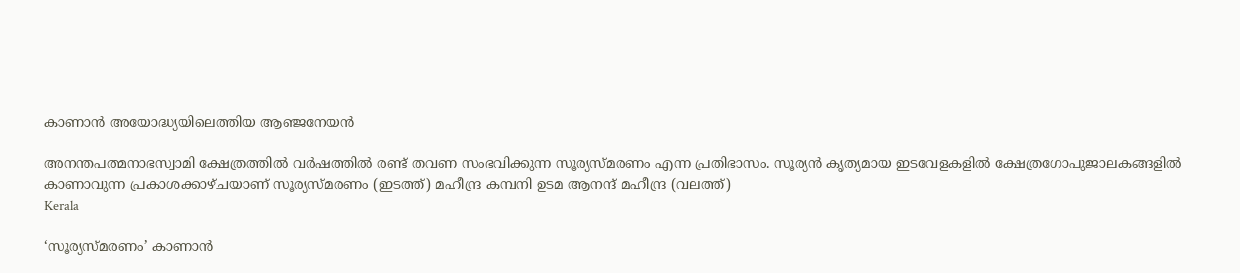കാണാൻ അയോദ്ധ്യയിലെത്തിയ ആഞ്ജനേയൻ

അനന്തപത്മനാഭസ്വാമി ക്ഷേത്രത്തില്‍ വര്‍ഷത്തില്‍ രണ്ട് തവണ സംഭവിക്കുന്ന സൂര്യസ്മരണം എന്ന പ്രതിഭാസം. സൂര്യന്‍ കൃത്യമായ ഇടവേളകളില്‍ ക്ഷേത്രഗോപുജാലകങ്ങളില്‍ കാണാവുന്ന പ്രകാശക്കാഴ്ചയാണ് സൂര്യസ്മരണം (ഇടത്ത്) മഹീന്ദ്ര കമ്പനി ഉടമ ആനന്ദ് മഹീന്ദ്ര (വലത്ത്)
Kerala

‘സൂര്യസ്മരണം’ കാണാന്‍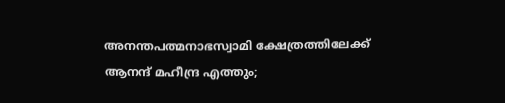അനന്തപത്മനാഭസ്വാമി ക്ഷേത്രത്തിലേക്ക് ആനന്ദ് മഹീന്ദ്ര എത്തും;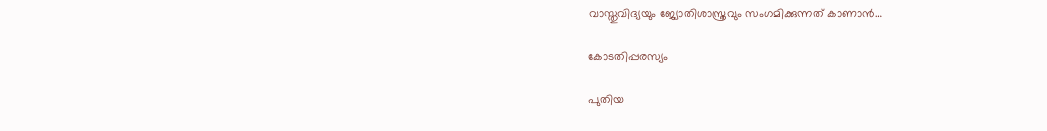വാസ്തുവിദ്യയും ജ്യോതിശാസ്ത്രവും സംഗമിക്കുന്നത് കാണാന്‍…

കോടതിപ്പരസ്യം

പുതിയ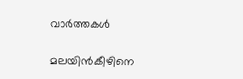വാര്‍ത്തകള്‍

മലയിന്‍കീഴിനെ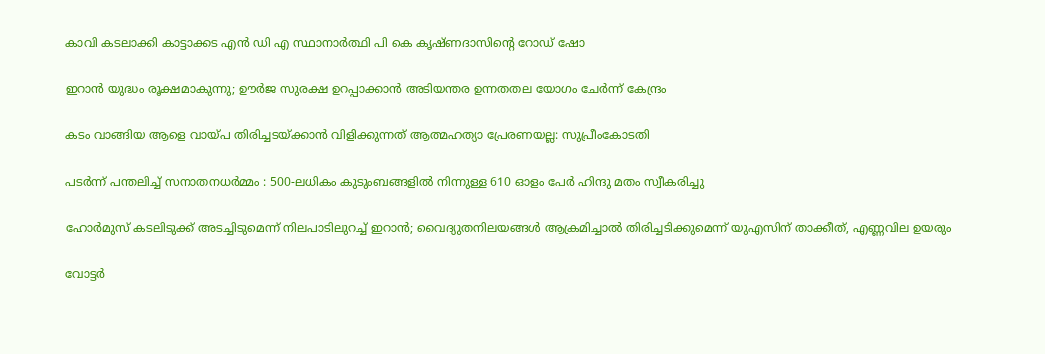കാവി കടലാക്കി കാട്ടാക്കട എന്‍ ഡി എ സ്ഥാനാര്‍ത്ഥി പി കെ കൃഷ്ണദാസിന്റെ റോഡ് ഷോ

ഇറാന്‍ യുദ്ധം രൂക്ഷമാകുന്നു; ഊർജ സുരക്ഷ ഉറപ്പാക്കാൻ അടിയന്തര ഉന്നതതല യോഗം ചേർന്ന് കേന്ദ്രം

കടം വാങ്ങിയ ആളെ വായ്‌പ തിരിച്ചടയ്‌ക്കാൻ വിളിക്കുന്നത് ആത്മഹത്യാ പ്രേരണയല്ല: സുപ്രീംകോടതി

പടർന്ന് പന്തലിച്ച് സനാതനധർമ്മം : 500-ലധികം കുടുംബങ്ങളിൽ നിന്നുള്ള 610 ഓളം പേർ ഹിന്ദു മതം സ്വീകരിച്ചു

ഹോര്‍മുസ് കടലിടുക്ക് അടച്ചിടുമെന്ന് നിലപാടിലുറച്ച് ഇറാന്‍; വൈദ്യുതനിലയങ്ങള്‍ ആക്രമിച്ചാല്‍ തിരിച്ചടിക്കുമെന്ന് യുഎസിന് താക്കീത്, എണ്ണവില ഉയരും

വോട്ടര്‍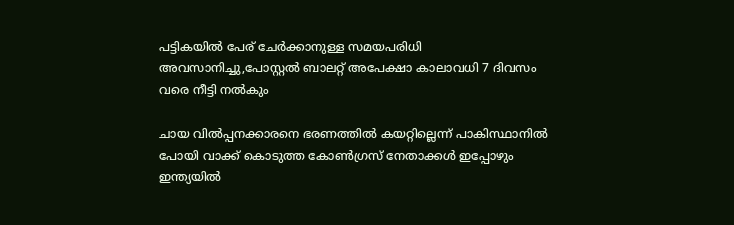പട്ടികയില്‍ പേര് ചേര്‍ക്കാനുള്ള സമയപരിധി അവസാനിച്ചു,പോസ്റ്റല്‍ ബാലറ്റ് അപേക്ഷാ കാലാവധി 7 ദിവസം വരെ നീട്ടി നല്‍കും

ചായ വിൽപ്പനക്കാരനെ ഭരണത്തിൽ കയറ്റില്ലെന്ന് പാകിസ്ഥാനിൽ പോയി വാക്ക് കൊടുത്ത കോൺഗ്രസ്‌ നേതാക്കൾ ഇപ്പോഴും ഇന്ത്യയിൽ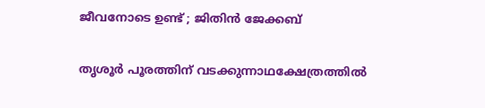ജീവനോടെ ഉണ്ട് ; ജിതിൻ ജേക്കബ്

തൃശൂര്‍ പൂരത്തിന് വടക്കുന്നാഥക്ഷേത്രത്തില്‍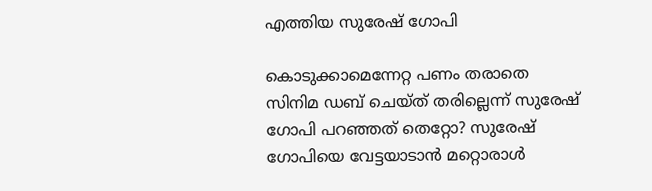എത്തിയ സുരേഷ് ഗോപി

കൊടുക്കാമെന്നേറ്റ പണം തരാതെ സിനിമ ഡബ് ചെയ്ത് തരില്ലെന്ന് സുരേഷ് ഗോപി പറഞ്ഞത് തെറ്റോ? സുരേഷ് ഗോപിയെ വേട്ടയാടാന്‍ മറ്റൊരാള്‍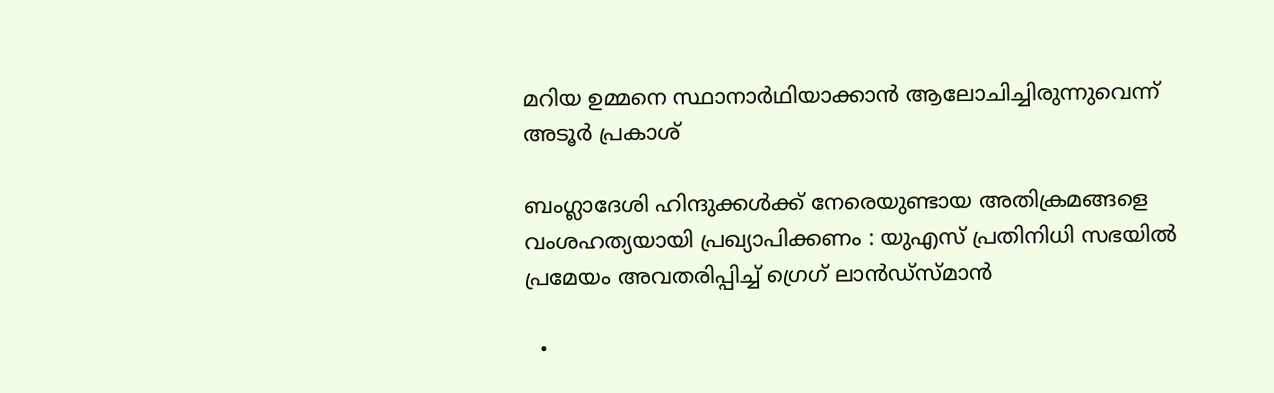മറിയ ഉമ്മനെ സ്ഥാനാര്‍ഥിയാക്കാന്‍ ആലോചിച്ചിരുന്നുവെന്ന് അടൂര്‍ പ്രകാശ്

ബംഗ്ലാദേശി ഹിന്ദുക്കൾക്ക് നേരെയുണ്ടായ അതിക്രമങ്ങളെ വംശഹത്യയായി പ്രഖ്യാപിക്കണം : യുഎസ് പ്രതിനിധി സഭയിൽ പ്രമേയം അവതരിപ്പിച്ച് ഗ്രെഗ് ലാൻഡ്സ്മാൻ

  •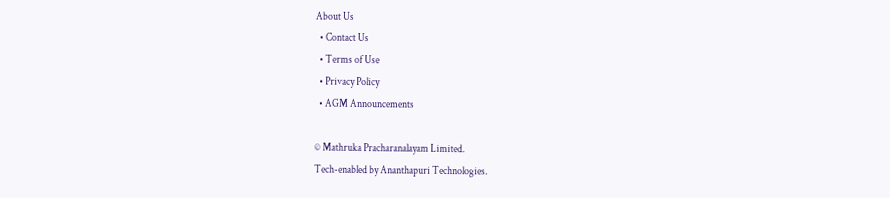About Us
  • Contact Us
  • Terms of Use
  • Privacy Policy
  • AGM Announcements

© Mathruka Pracharanalayam Limited.
Tech-enabled by Ananthapuri Technologies.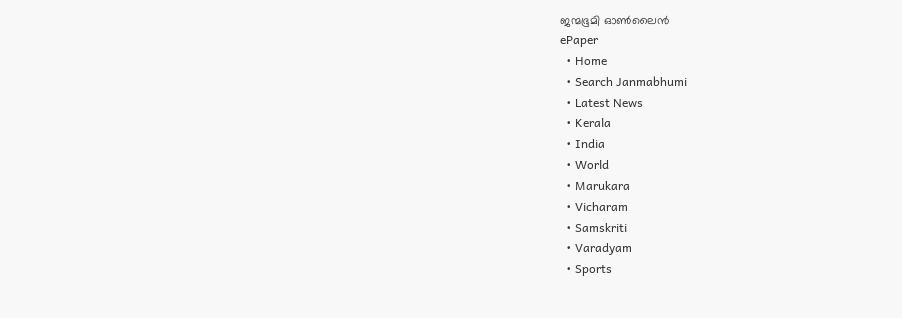ജന്മഭൂമി ഓണ്‍ലൈന്‍
ePaper
  • Home
  • Search Janmabhumi
  • Latest News
  • Kerala
  • India
  • World
  • Marukara
  • Vicharam
  • Samskriti
  • Varadyam
  • Sports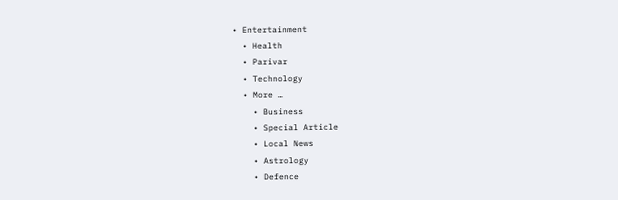• Entertainment
  • Health
  • Parivar
  • Technology
  • More …
    • Business
    • Special Article
    • Local News
    • Astrology
    • Defence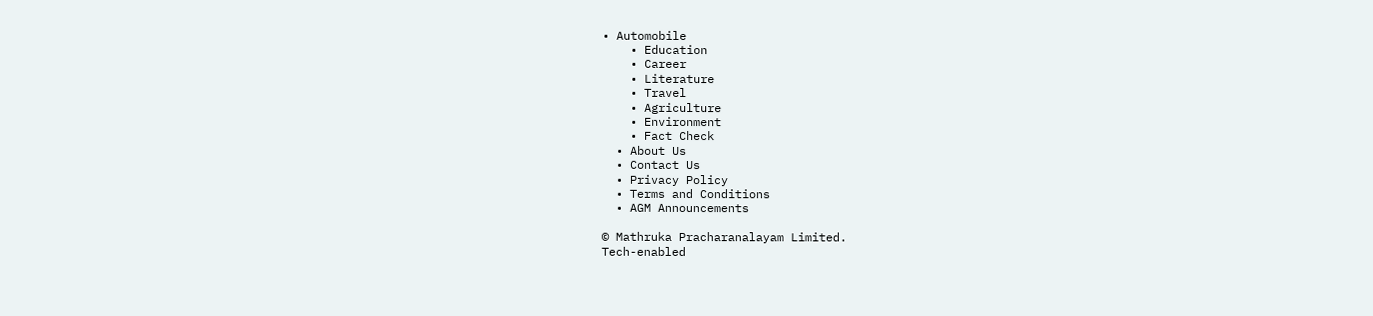• Automobile
    • Education
    • Career
    • Literature
    • Travel
    • Agriculture
    • Environment
    • Fact Check
  • About Us
  • Contact Us
  • Privacy Policy
  • Terms and Conditions
  • AGM Announcements

© Mathruka Pracharanalayam Limited.
Tech-enabled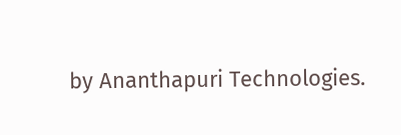by Ananthapuri Technologies.